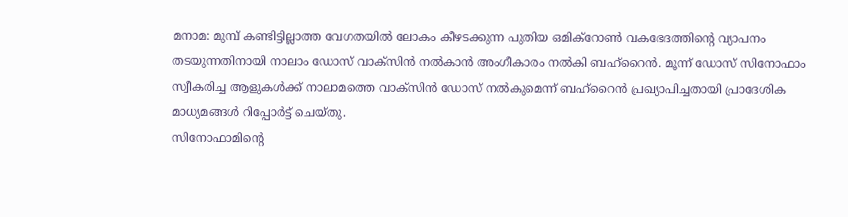മനാമ: മുമ്പ് കണ്ടിട്ടില്ലാത്ത വേഗതയിൽ ലോകം കീഴടക്കുന്ന പുതിയ ഒമിക്റോൺ വകഭേദത്തിന്റെ വ്യാപനം തടയുന്നതിനായി നാലാം ഡോസ് വാക്സിൻ നൽകാൻ അംഗീകാരം നൽകി ബഹ്റൈൻ. മൂന്ന് ഡോസ് സിനോഫാം സ്വീകരിച്ച ആളുകൾക്ക് നാലാമത്തെ വാക്സിൻ ഡോസ് നൽകുമെന്ന് ബഹ്റൈൻ പ്രഖ്യാപിച്ചതായി പ്രാദേശിക മാധ്യമങ്ങൾ റിപ്പോർട്ട് ചെയ്തു.
സിനോഫാമിന്റെ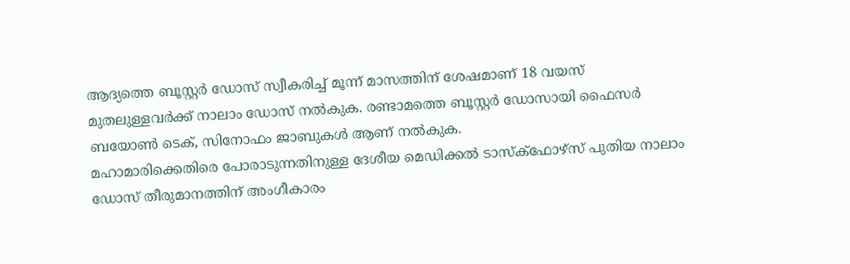ആദ്യത്തെ ബൂസ്റ്റർ ഡോസ് സ്വീകരിച്ച് മൂന്ന് മാസത്തിന് ശേഷമാണ് 18 വയസ് മുതലുള്ളവർക്ക് നാലാം ഡോസ് നൽകുക. രണ്ടാമത്തെ ബൂസ്റ്റർ ഡോസായി ഫൈസർ ബയോൺ ടെക്, സിനോഫം ജാബുകൾ ആണ് നൽകുക.
മഹാമാരിക്കെതിരെ പോരാടുന്നതിനുള്ള ദേശീയ മെഡിക്കൽ ടാസ്ക്ഫോഴ്സ് പുതിയ നാലാം ഡോസ് തീരുമാനത്തിന് അംഗീകാരം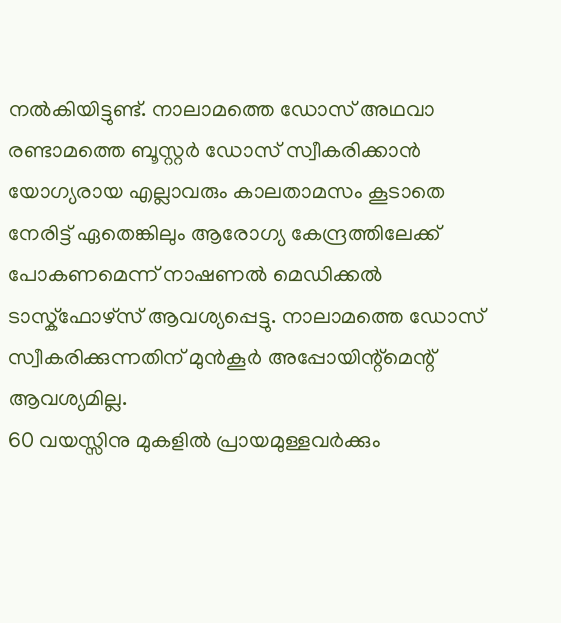നൽകിയിട്ടുണ്ട്. നാലാമത്തെ ഡോസ് അഥവാ രണ്ടാമത്തെ ബൂസ്റ്റർ ഡോസ് സ്വീകരിക്കാൻ യോഗ്യരായ എല്ലാവരും കാലതാമസം കൂടാതെ നേരിട്ട് ഏതെങ്കിലും ആരോഗ്യ കേന്ദ്രത്തിലേക്ക് പോകണമെന്ന് നാഷണൽ മെഡിക്കൽ ടാസ്ക്ഫോഴ്സ് ആവശ്യപ്പെട്ടു. നാലാമത്തെ ഡോസ് സ്വീകരിക്കുന്നതിന് മുൻകൂർ അപ്പോയിന്റ്മെന്റ് ആവശ്യമില്ല.
60 വയസ്സിനു മുകളിൽ പ്രായമുള്ളവർക്കും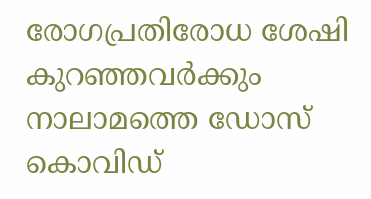രോഗപ്രതിരോധ ശേഷി കുറഞ്ഞവർക്കും നാലാമത്തെ ഡോസ് കൊവിഡ്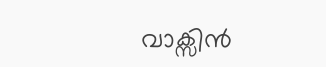വാക്സിൻ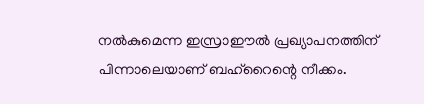നൽകുമെന്ന ഇസ്രാഈൽ പ്രഖ്യാപനത്തിന് പിന്നാലെയാണ് ബഹ്റൈന്റെ നീക്കം.